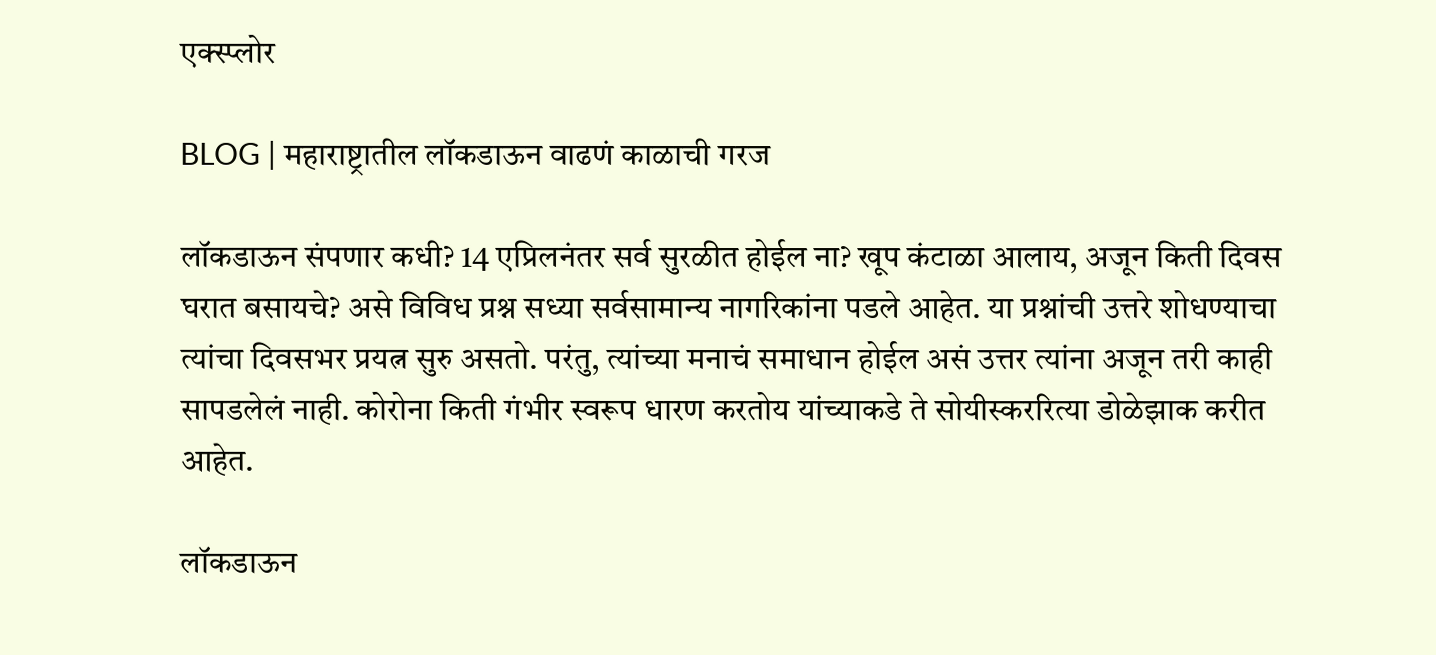एक्स्प्लोर

BLOG | महाराष्ट्रातील लॉकडाऊन वाढणं काळाची गरज

लॉकडाऊन संपणार कधी? 14 एप्रिलनंतर सर्व सुरळीत होईल ना? खूप कंटाळा आलाय, अजून किती दिवस घरात बसायचे? असे विविध प्रश्न सध्या सर्वसामान्य नागरिकांना पडले आहेत. या प्रश्नांची उत्तरे शोधण्याचा त्यांचा दिवसभर प्रयत्न सुरु असतो. परंतु, त्यांच्या मनाचं समाधान होईल असं उत्तर त्यांना अजून तरी काही सापडलेलं नाही. कोरोना किती गंभीर स्वरूप धारण करतोय यांच्याकडे ते सोयीस्कररित्या डोळेझाक करीत आहेत.

लॉकडाऊन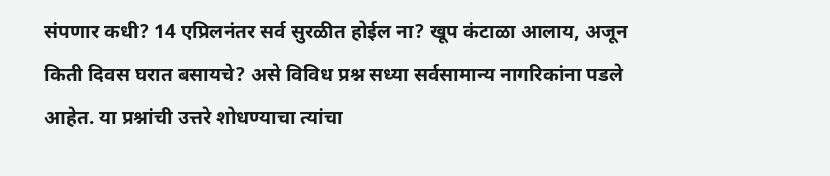संपणार कधी? 14 एप्रिलनंतर सर्व सुरळीत होईल ना? खूप कंटाळा आलाय, अजून किती दिवस घरात बसायचे? असे विविध प्रश्न सध्या सर्वसामान्य नागरिकांना पडले आहेत. या प्रश्नांची उत्तरे शोधण्याचा त्यांचा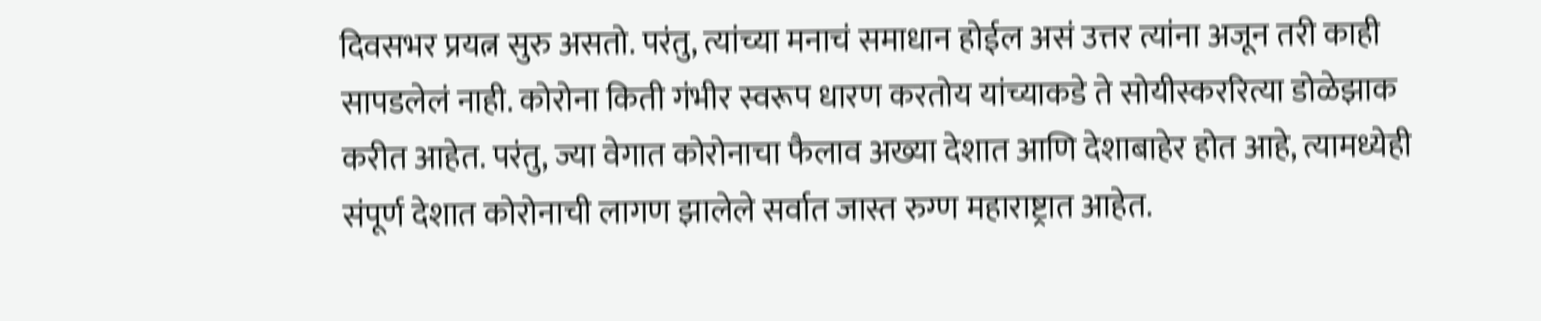दिवसभर प्रयत्न सुरु असतो. परंतु, त्यांच्या मनाचं समाधान होईल असं उत्तर त्यांना अजून तरी काही सापडलेलं नाही. कोरोना किती गंभीर स्वरूप धारण करतोय यांच्याकडे ते सोयीस्कररित्या डोळेझाक करीत आहेत. परंतु, ज्या वेगात कोरोनाचा फैलाव अख्या देशात आणि देशाबाहेर होत आहे, त्यामध्येही संपूर्ण देशात कोरोनाची लागण झालेले सर्वात जास्त रुग्ण महाराष्ट्रात आहेत.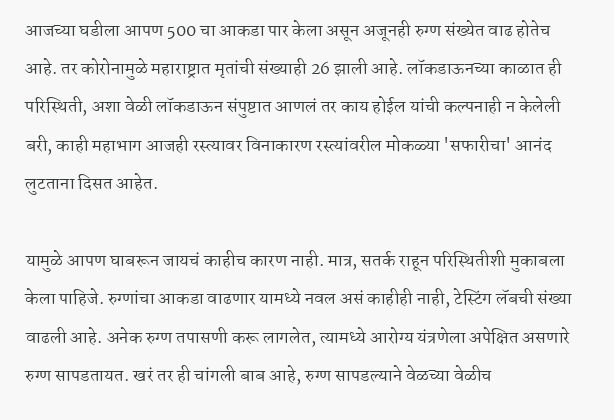आजच्या घडीला आपण 500 चा आकडा पार केला असून अजूनही रुग्ण संख्येत वाढ होतेच आहे. तर कोरोनामुळे महाराष्ट्रात मृतांची संख्याही 26 झाली आहे. लॉकडाऊनच्या काळात ही परिस्थिती, अशा वेळी लॉकडाऊन संपुष्टात आणलं तर काय होईल यांची कल्पनाही न केलेली बरी, काही महाभाग आजही रस्त्यावर विनाकारण रस्त्यांवरील मोकळ्या 'सफारीचा' आनंद लुटताना दिसत आहेत.

यामुळे आपण घाबरून जायचं काहीच कारण नाही. मात्र, सतर्क राहून परिस्थितीशी मुकाबला केला पाहिजे. रुग्णांचा आकडा वाढणार यामध्ये नवल असं काहीही नाही, टेस्टिंग लॅबची संख्या वाढली आहे. अनेक रुग्ण तपासणी करू लागलेत, त्यामध्ये आरोग्य यंत्रणेला अपेक्षित असणारे रुग्ण सापडतायत. खरं तर ही चांगली बाब आहे, रुग्ण सापडल्याने वेळच्या वेळीच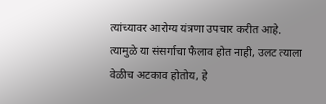त्यांच्यावर आरोग्य यंत्रणा उपचार करीत आहे. त्यामुळे या संसर्गाचा फैलाव होत नाही, उलट त्याला वेळीच अटकाव होतोय, हे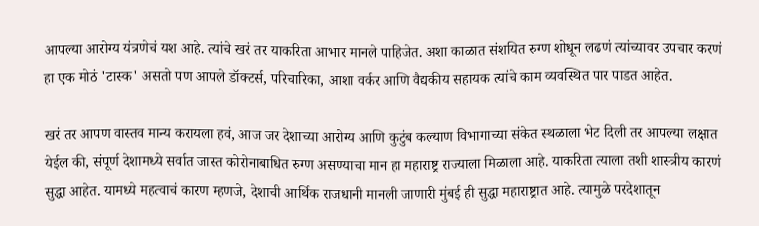आपल्या आरोग्य यंत्रणेचं यश आहे. त्यांचे खरं तर याकरिता आभार मानले पाहिजेत. अशा काळात संशयित रुग्ण शोधून लढणं त्यांच्यावर उपचार करणं हा एक मोठं 'टास्क' असतो पण आपले डॉक्टर्स, परिचारिका, आशा वर्कर आणि वैद्यकीय सहायक त्यांचे काम व्यवस्थित पार पाडत आहेत.

खरं तर आपण वास्तव मान्य करायला हवं, आज जर देशाच्या आरोग्य आणि कुटुंब कल्याण विभागाच्या संकेत स्थळाला भेट दिली तर आपल्या लक्षात येईल की, संपूर्ण देशामध्ये सर्वात जास्त कोरोनाबाधित रुग्ण असण्याचा मान हा महाराष्ट्र राज्याला मिळाला आहे. याकरिता त्याला तशी शास्त्रीय कारणं सुद्धा आहेत. यामध्ये महत्वाचं कारण म्हणजे, देशाची आर्थिक राजधानी मानली जाणारी मुंबई ही सुद्धा महाराष्ट्रात आहे. त्यामुळे परदेशातून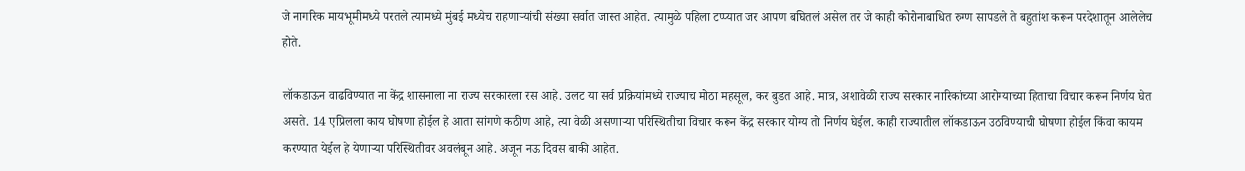जे नागरिक मायभूमीमध्ये परतले त्यामध्ये मुंबई मध्येच राहणाऱ्यांची संख्या सर्वात जास्त आहेत. त्यामुळे पहिला टप्प्यात जर आपण बघितलं असेल तर जे काही कोरोनाबाधित रुग्ण सापडले ते बहुतांश करून परदेशातून आलेलेच होते.

लॉकडाऊन वाढविण्यात ना केंद्र शासनाला ना राज्य सरकारला रस आहे. उलट या सर्व प्रक्रियांमध्ये राज्याच मोठा महसूल, कर बुडत आहे. मात्र, अशावेळी राज्य सरकार नारिकांच्या आरोग्याच्या हिताचा विचार करून निर्णय घेत असते. 14 एप्रिलला काय घोषणा होईल हे आता सांगणे कठीण आहे, त्या वेळी असणाऱ्या परिस्थितीचा विचार करून केंद्र सरकार योग्य तो निर्णय घेईल. काही राज्यातील लॉकडाऊन उठविण्याची घोषणा होईल किंवा कायम करण्यात येईल हे येणाऱ्या परिस्थितीवर अवलंबून आहे. अजून नऊ दिवस बाकी आहेत.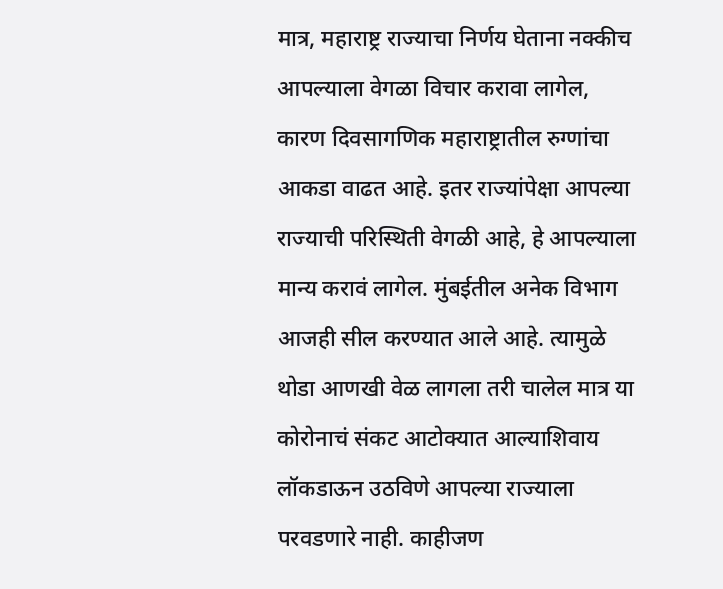मात्र, महाराष्ट्र राज्याचा निर्णय घेताना नक्कीच आपल्याला वेगळा विचार करावा लागेल, कारण दिवसागणिक महाराष्ट्रातील रुग्णांचा आकडा वाढत आहे. इतर राज्यांपेक्षा आपल्या राज्याची परिस्थिती वेगळी आहे, हे आपल्याला मान्य करावं लागेल. मुंबईतील अनेक विभाग आजही सील करण्यात आले आहे. त्यामुळे थोडा आणखी वेळ लागला तरी चालेल मात्र या कोरोनाचं संकट आटोक्यात आल्याशिवाय लॉकडाऊन उठविणे आपल्या राज्याला परवडणारे नाही. काहीजण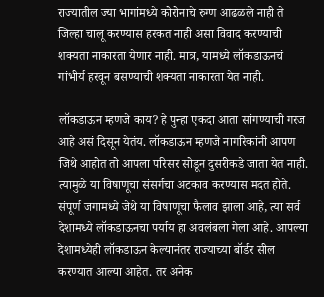राज्यातील ज्या भागांमध्ये कोरोनाचे रुग्ण आढळले नाही ते जिल्हा चालू करण्यास हरकत नाही असा विवाद करण्याची शक्यता नाकारता येणार नाही. मात्र, यामध्ये लॉकडाऊनचं गांभीर्य हरवून बसण्याची शक्यता नाकारता येत नाही.

लॉकडाऊन म्हणजे काय? हे पुन्हा एकदा आता सांगण्याची गरज आहे असं दिसून येतंय. लॉकडाऊन म्हणजे नागरिकांनी आपण जिथे आहोत तो आपला परिसर सोडून दुसरीकडे जाता येत नाही. त्यामुळे या विषाणूचा संसर्गचा अटकाव करण्यास मदत होते. संपूर्ण जगामध्ये जेथे या विषाणूचा फैलाव झाला आहे, त्या सर्व देशामध्ये लॉकडाऊनचा पर्याय हा अवलंबला गेला आहे. आपल्या देशामध्येही लॉकडाऊन केल्यानंतर राज्याच्या बॉर्डर सील करण्यात आल्या आहेत. तर अनेक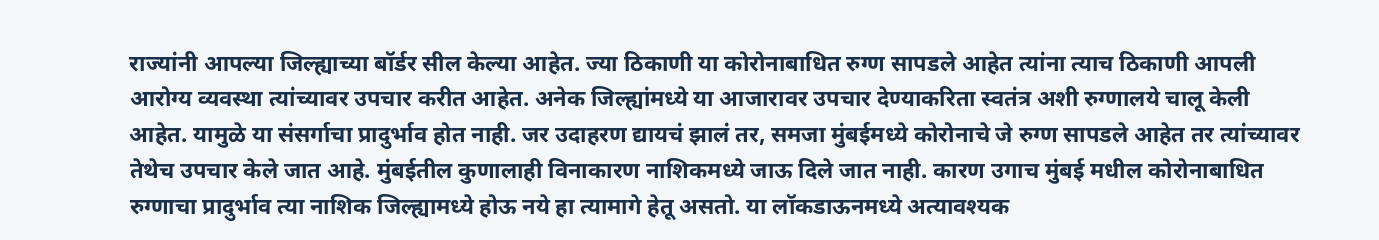राज्यांनी आपल्या जिल्ह्याच्या बॉर्डर सील केल्या आहेत. ज्या ठिकाणी या कोरोनाबाधित रुग्ण सापडले आहेत त्यांना त्याच ठिकाणी आपली आरोग्य व्यवस्था त्यांच्यावर उपचार करीत आहेत. अनेक जिल्ह्यांमध्ये या आजारावर उपचार देण्याकरिता स्वतंत्र अशी रुग्णालये चालू केली आहेत. यामुळे या संसर्गाचा प्रादुर्भाव होत नाही. जर उदाहरण द्यायचं झालं तर, समजा मुंबईमध्ये कोरोनाचे जे रुग्ण सापडले आहेत तर त्यांच्यावर तेथेच उपचार केले जात आहे. मुंबईतील कुणालाही विनाकारण नाशिकमध्ये जाऊ दिले जात नाही. कारण उगाच मुंबई मधील कोरोनाबाधित रुग्णाचा प्रादुर्भाव त्या नाशिक जिल्ह्यामध्ये होऊ नये हा त्यामागे हेतू असतो. या लॉकडाऊनमध्ये अत्यावश्यक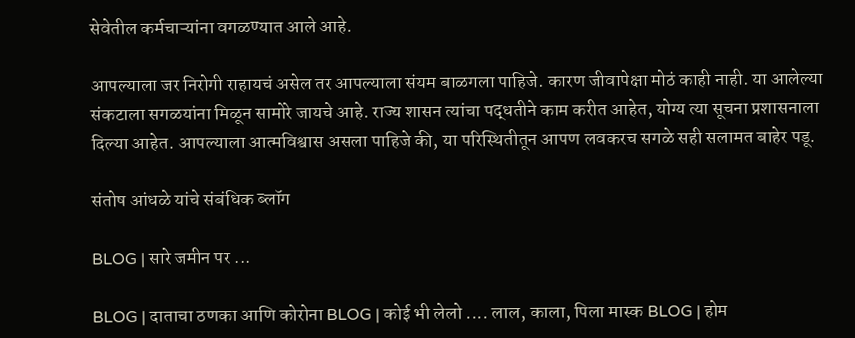सेवेतील कर्मचाऱ्यांना वगळण्यात आले आहे.

आपल्याला जर निरोगी राहायचं असेल तर आपल्याला संयम बाळगला पाहिजे. कारण जीवापेक्षा मोठं काही नाही. या आलेल्या संकटाला सगळयांना मिळून सामोरे जायचे आहे. राज्य शासन त्यांचा पद्धतीने काम करीत आहेत, योग्य त्या सूचना प्रशासनाला दिल्या आहेत. आपल्याला आत्मविश्वास असला पाहिजे की, या परिस्थितीतून आपण लवकरच सगळे सही सलामत बाहेर पडू.

संतोष आंधळे यांचे संबंधिक ब्लॉग

BLOG | सारे जमीन पर ...

BLOG | दाताचा ठणका आणि कोरोना BLOG | कोई भी लेलो .... लाल, काला, पिला मास्क BLOG | होम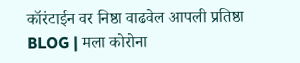कॉरंटाईन वर निष्ठा वाढवेल आपली प्रतिष्ठा BLOG | मला कोरोना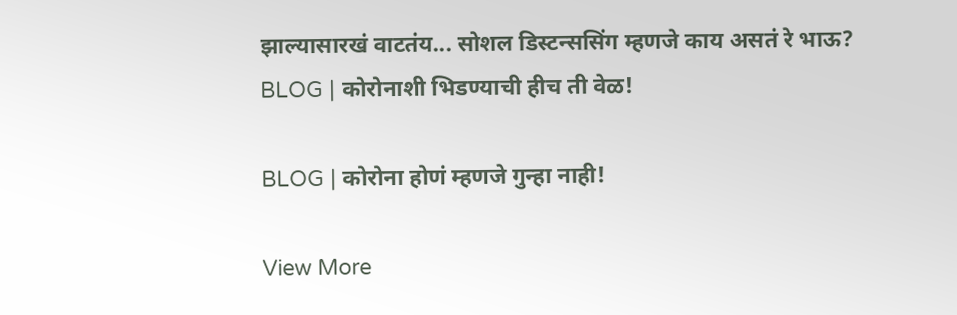झाल्यासारखं वाटतंय... सोशल डिस्टन्ससिंग म्हणजे काय असतं रे भाऊ? BLOG | कोरोनाशी भिडण्याची हीच ती वेळ!

BLOG | कोरोना होणं म्हणजे गुन्हा नाही!

View More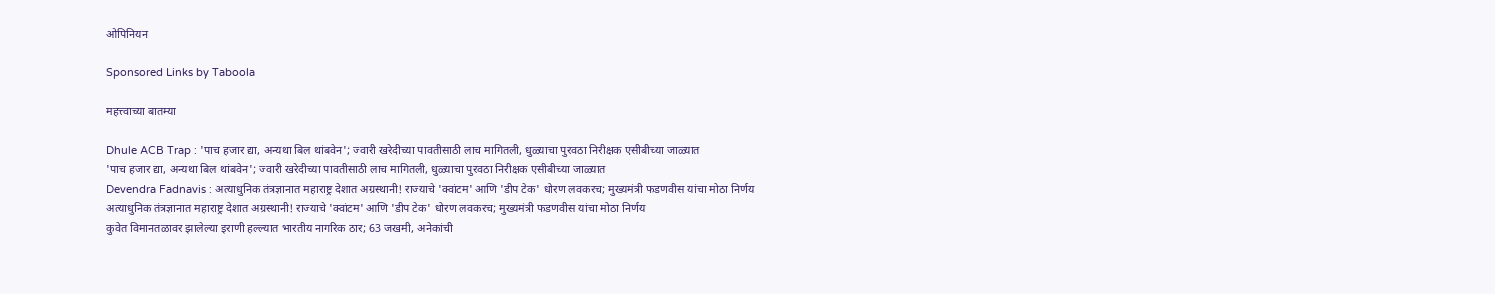ओपिनियन

Sponsored Links by Taboola

महत्त्वाच्या बातम्या

Dhule ACB Trap : 'पाच हजार द्या, अन्यथा बिल थांबवेन'; ज्वारी खरेदीच्या पावतीसाठी लाच मागितली, धुळ्याचा पुरवठा निरीक्षक एसीबीच्या जाळ्यात
'पाच हजार द्या, अन्यथा बिल थांबवेन'; ज्वारी खरेदीच्या पावतीसाठी लाच मागितली, धुळ्याचा पुरवठा निरीक्षक एसीबीच्या जाळ्यात
Devendra Fadnavis : अत्याधुनिक तंत्रज्ञानात महाराष्ट्र देशात अग्रस्थानी! राज्याचे 'क्वांटम' आणि 'डीप टेक' धोरण लवकरच; मुख्यमंत्री फडणवीस यांचा मोठा निर्णय
अत्याधुनिक तंत्रज्ञानात महाराष्ट्र देशात अग्रस्थानी! राज्याचे 'क्वांटम' आणि 'डीप टेक' धोरण लवकरच; मुख्यमंत्री फडणवीस यांचा मोठा निर्णय
कुवेत विमानतळावर झालेल्या इराणी हल्ल्यात भारतीय नागरिक ठार; 63 जखमी, अनेकांची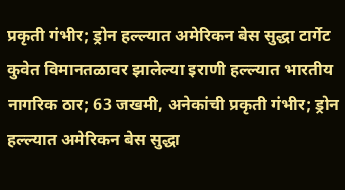प्रकृती गंभीर; ड्रोन हल्ल्यात अमेरिकन बेस सुद्धा टार्गेट
कुवेत विमानतळावर झालेल्या इराणी हल्ल्यात भारतीय नागरिक ठार; 63 जखमी, अनेकांची प्रकृती गंभीर; ड्रोन हल्ल्यात अमेरिकन बेस सुद्धा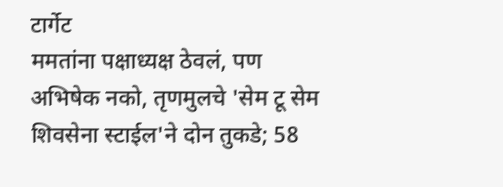टार्गेट
ममतांना पक्षाध्यक्ष ठेवलं, पण अभिषेक नको, तृणमुलचे 'सेम टू सेम शिवसेना स्टाईल'ने दोन तुकडे; 58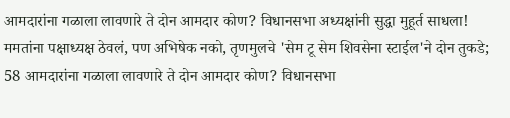आमदारांना गळाला लावणारे ते दोन आमदार कोण? विधानसभा अध्यक्षांनी सुद्धा मुहूर्त साधला!
ममतांना पक्षाध्यक्ष ठेवलं, पण अभिषेक नको, तृणमुलचे 'सेम टू सेम शिवसेना स्टाईल'ने दोन तुकडे; 58 आमदारांना गळाला लावणारे ते दोन आमदार कोण? विधानसभा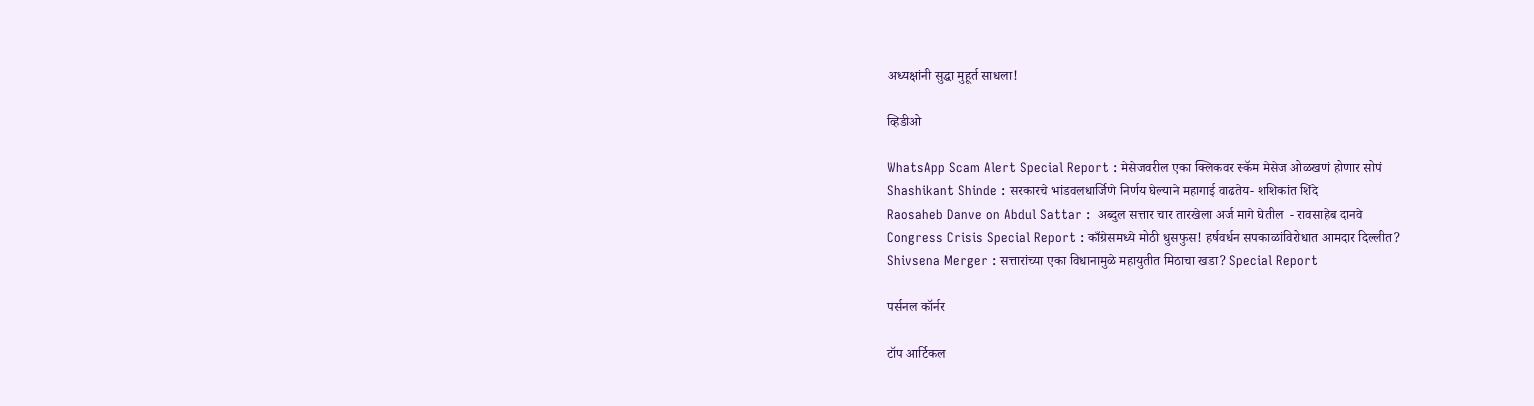अध्यक्षांनी सुद्धा मुहूर्त साधला!

व्हिडीओ

WhatsApp Scam Alert Special Report : मेसेजवरील एका क्लिकवर स्कॅम मेसेज ओळखणं होणार सोपं
Shashikant Shinde : सरकारचे भांडवलधार्जिणे निर्णय घेल्याने महागाई वाढतेय- शशिकांत शिंदे
Raosaheb Danve on Abdul Sattar :  अब्दुल सत्तार चार तारखेला अर्ज मागे घेतील  - रावसाहेब दानवे
Congress Crisis Special Report : काँग्रेसमध्ये मोठी धुसफुस! हर्षवर्धन सपकाळांविरोधात आमदार दिल्लीत?
Shivsena Merger : सत्तारांच्या एका विधानामुळे महायुतीत मिठाचा खडा? Special Report

पर्सनल कॉर्नर

टॉप आर्टिकल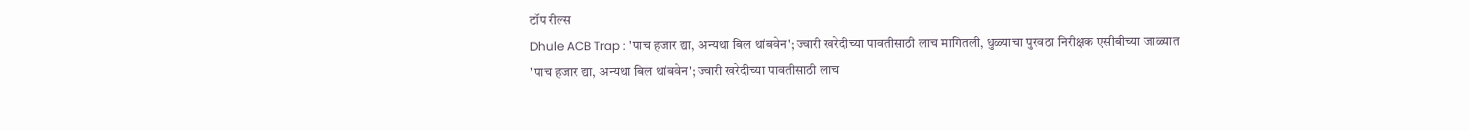टॉप रील्स
Dhule ACB Trap : 'पाच हजार द्या, अन्यथा बिल थांबवेन'; ज्वारी खरेदीच्या पावतीसाठी लाच मागितली, धुळ्याचा पुरवठा निरीक्षक एसीबीच्या जाळ्यात
'पाच हजार द्या, अन्यथा बिल थांबवेन'; ज्वारी खरेदीच्या पावतीसाठी लाच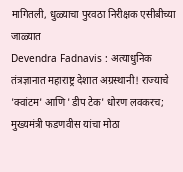मागितली, धुळ्याचा पुरवठा निरीक्षक एसीबीच्या जाळ्यात
Devendra Fadnavis : अत्याधुनिक तंत्रज्ञानात महाराष्ट्र देशात अग्रस्थानी! राज्याचे 'क्वांटम' आणि 'डीप टेक' धोरण लवकरच; मुख्यमंत्री फडणवीस यांचा मोठा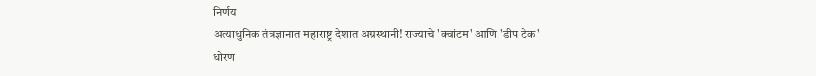निर्णय
अत्याधुनिक तंत्रज्ञानात महाराष्ट्र देशात अग्रस्थानी! राज्याचे 'क्वांटम' आणि 'डीप टेक' धोरण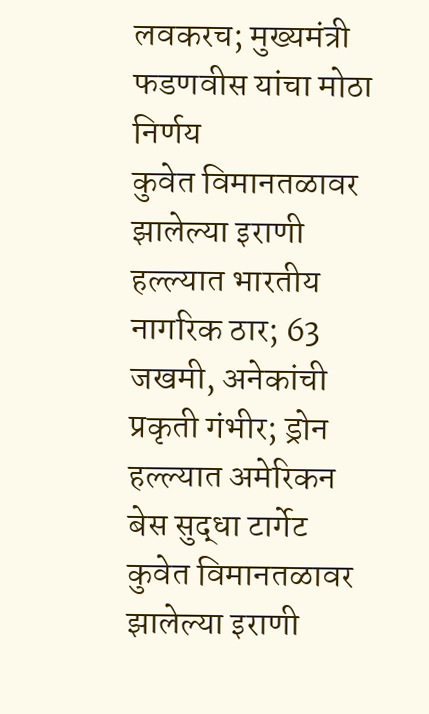लवकरच; मुख्यमंत्री फडणवीस यांचा मोठा निर्णय
कुवेत विमानतळावर झालेल्या इराणी हल्ल्यात भारतीय नागरिक ठार; 63 जखमी, अनेकांची प्रकृती गंभीर; ड्रोन हल्ल्यात अमेरिकन बेस सुद्धा टार्गेट
कुवेत विमानतळावर झालेल्या इराणी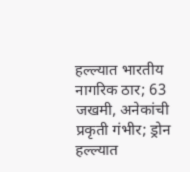हल्ल्यात भारतीय नागरिक ठार; 63 जखमी, अनेकांची प्रकृती गंभीर; ड्रोन हल्ल्यात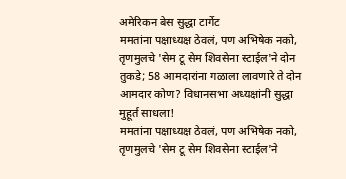अमेरिकन बेस सुद्धा टार्गेट
ममतांना पक्षाध्यक्ष ठेवलं, पण अभिषेक नको, तृणमुलचे 'सेम टू सेम शिवसेना स्टाईल'ने दोन तुकडे; 58 आमदारांना गळाला लावणारे ते दोन आमदार कोण? विधानसभा अध्यक्षांनी सुद्धा मुहूर्त साधला!
ममतांना पक्षाध्यक्ष ठेवलं, पण अभिषेक नको, तृणमुलचे 'सेम टू सेम शिवसेना स्टाईल'ने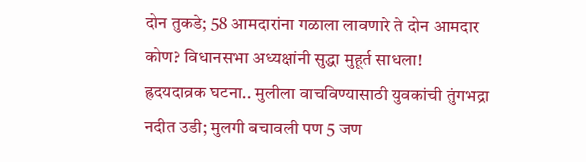दोन तुकडे; 58 आमदारांना गळाला लावणारे ते दोन आमदार कोण? विधानसभा अध्यक्षांनी सुद्धा मुहूर्त साधला!
ह्रदयदाव्रक घटना.. मुलीला वाचविण्यासाठी युवकांची तुंगभद्रा नदीत उडी; मुलगी बचावली पण 5 जण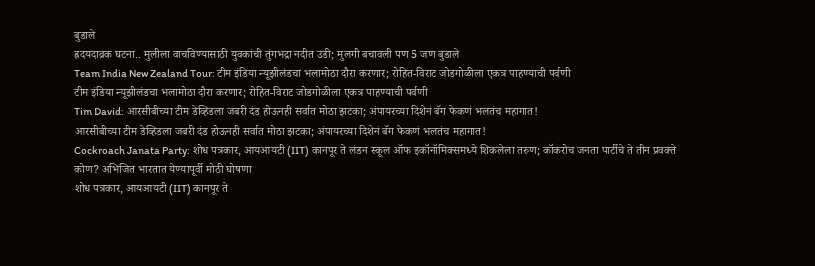बुडाले
ह्रदयदाव्रक घटना.. मुलीला वाचविण्यासाठी युवकांची तुंगभद्रा नदीत उडी; मुलगी बचावली पण 5 जण बुडाले
Team India New Zealand Tour: टीम इंडिया न्यूझीलंडचा भलामोठा दौरा करणार; रोहित-विराट जोडगोळीला एकत्र पाहण्याची पर्वणी
टीम इंडिया न्यूझीलंडचा भलामोठा दौरा करणार; रोहित-विराट जोडगोळीला एकत्र पाहण्याची पर्वणी
Tim David: आरसीबीच्या टीम डेव्हिडला जबरी दंड होऊनही सर्वात मोठा झटका; अंपायरच्या दिशेनं बॅग फेकणं भलतंच महागात!
आरसीबीच्या टीम डेव्हिडला जबरी दंड होऊनही सर्वात मोठा झटका; अंपायरच्या दिशेनं बॅग फेकणं भलतंच महागात!
Cockroach Janata Party: शोध पत्रकार, आयआयटी (IIT) कानपूर ते लंडन स्कूल ऑफ इकॉनॉमिक्समध्ये शिकलेला तरुण; कॉकरोच जनता पार्टीचे ते तीन प्रवक्ते कोण? अभिजित भारतात येण्यापूर्वी मोठी घोषणा
शोध पत्रकार, आयआयटी (IIT) कानपूर ते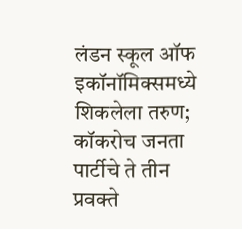लंडन स्कूल ऑफ इकॉनॉमिक्समध्ये शिकलेला तरुण; कॉकरोच जनता पार्टीचे ते तीन प्रवक्ते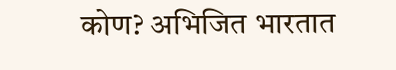कोण? अभिजित भारतात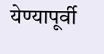येण्यापूर्वी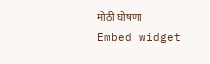मोठी घोषणा
Embed widget